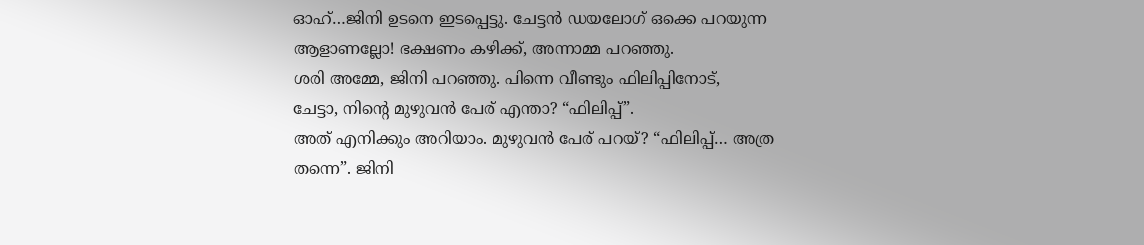ഓഹ്…ജിനി ഉടനെ ഇടപ്പെട്ടു. ചേട്ടൻ ഡയലോഗ് ഒക്കെ പറയുന്ന ആളാണല്ലോ! ഭക്ഷണം കഴിക്ക്, അന്നാമ്മ പറഞ്ഞു.
ശരി അമ്മേ, ജിനി പറഞ്ഞു. പിന്നെ വീണ്ടും ഫിലിപ്പിനോട്,
ചേട്ടാ, നിന്റെ മുഴുവൻ പേര് എന്താ? “ഫിലിപ്പ്”.
അത് എനിക്കും അറിയാം. മുഴുവൻ പേര് പറയ്? “ഫിലിപ്പ്… അത്ര തന്നെ”. ജിനി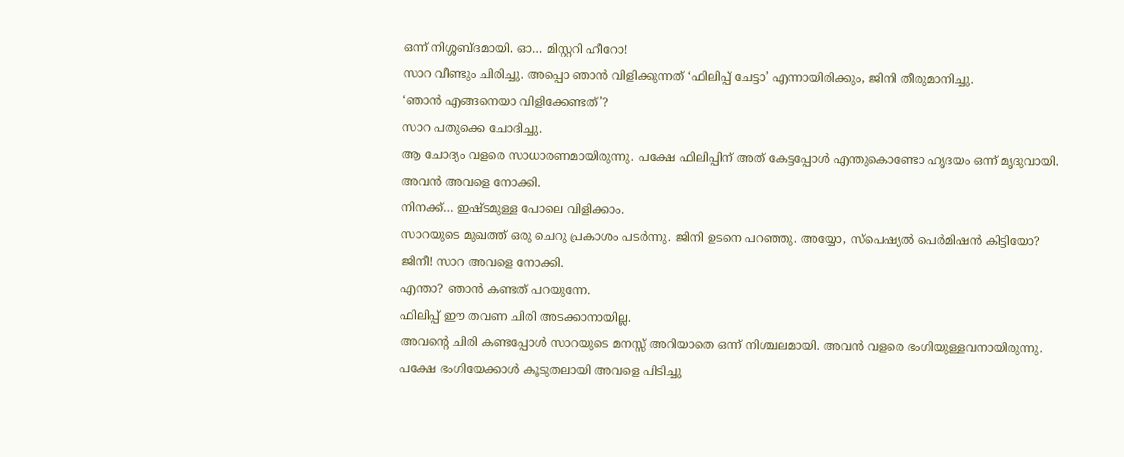ഒന്ന് നിശ്ശബ്ദമായി. ഓ… മിസ്റ്ററി ഹീറോ!
സാറ വീണ്ടും ചിരിച്ചു. അപ്പൊ ഞാൻ വിളിക്കുന്നത് ‘ഫിലിപ്പ് ചേട്ടാ’ എന്നായിരിക്കും, ജിനി തീരുമാനിച്ചു.
‘ഞാൻ എങ്ങനെയാ വിളിക്കേണ്ടത്’?
സാറ പതുക്കെ ചോദിച്ചു.
ആ ചോദ്യം വളരെ സാധാരണമായിരുന്നു. പക്ഷേ ഫിലിപ്പിന് അത് കേട്ടപ്പോൾ എന്തുകൊണ്ടോ ഹൃദയം ഒന്ന് മൃദുവായി.
അവൻ അവളെ നോക്കി.
നിനക്ക്… ഇഷ്ടമുള്ള പോലെ വിളിക്കാം.
സാറയുടെ മുഖത്ത് ഒരു ചെറു പ്രകാശം പടർന്നു. ജിനി ഉടനെ പറഞ്ഞു. അയ്യോ, സ്പെഷ്യൽ പെർമിഷൻ കിട്ടിയോ?
ജിനീ! സാറ അവളെ നോക്കി.
എന്താ? ഞാൻ കണ്ടത് പറയുന്നേ.
ഫിലിപ്പ് ഈ തവണ ചിരി അടക്കാനായില്ല.
അവന്റെ ചിരി കണ്ടപ്പോൾ സാറയുടെ മനസ്സ് അറിയാതെ ഒന്ന് നിശ്ചലമായി. അവൻ വളരെ ഭംഗിയുള്ളവനായിരുന്നു.
പക്ഷേ ഭംഗിയേക്കാൾ കൂടുതലായി അവളെ പിടിച്ചു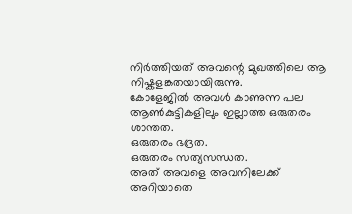നിർത്തിയത് അവന്റെ മുഖത്തിലെ ആ നിഷ്കളങ്കതയായിരുന്നു.
കോളേജിൽ അവൾ കാണുന്ന പല ആൺകുട്ടികളിലും ഇല്ലാത്ത ഒരുതരം ശാന്തത.
ഒരുതരം ഭദ്രത.
ഒരുതരം സത്യസന്ധത.
അത് അവളെ അവനിലേക്ക് അറിയാതെ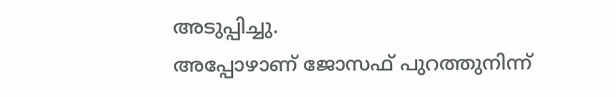അടുപ്പിച്ചു.
അപ്പോഴാണ് ജോസഫ് പുറത്തുനിന്ന്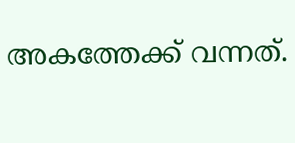അകത്തേക്ക് വന്നത്.